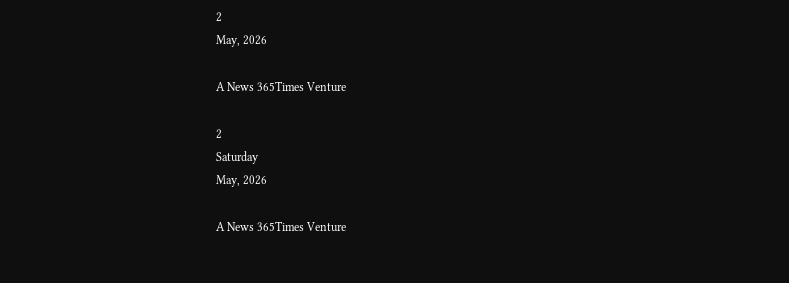2
May, 2026

A News 365Times Venture

2
Saturday
May, 2026

A News 365Times Venture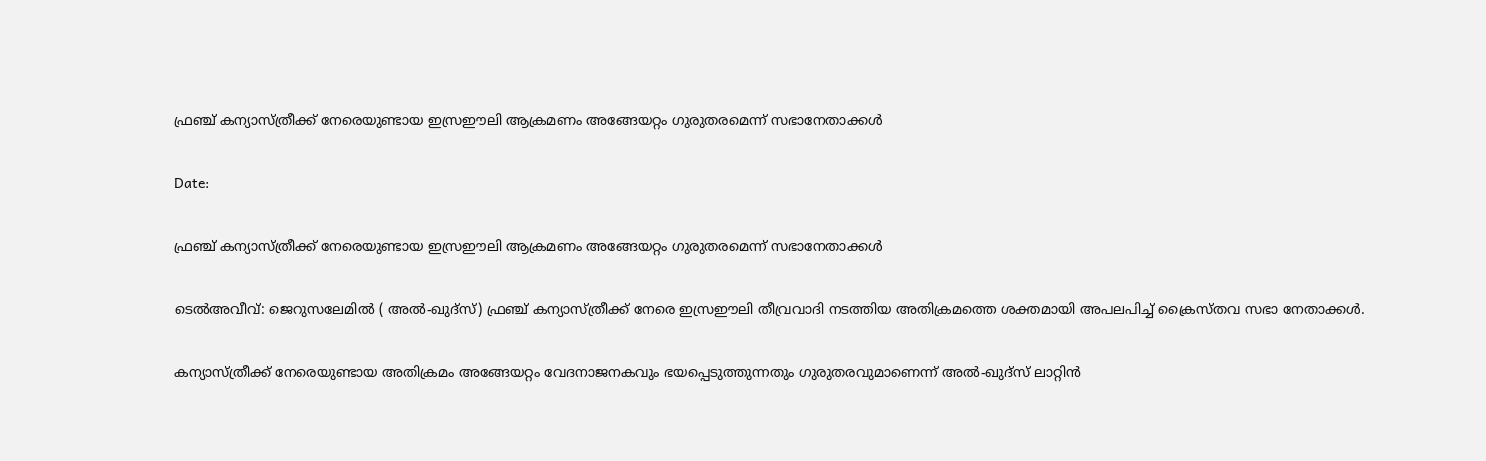ഫ്രഞ്ച് കന്യാസ്ത്രീക്ക് നേരെയുണ്ടായ ഇസ്രഈലി ആക്രമണം അങ്ങേയറ്റം ഗുരുതരമെന്ന് സഭാനേതാക്കള്‍

Date:

ഫ്രഞ്ച് കന്യാസ്ത്രീക്ക് നേരെയുണ്ടായ ഇസ്രഈലി ആക്രമണം അങ്ങേയറ്റം ഗുരുതരമെന്ന് സഭാനേതാക്കള്‍

ടെല്‍അവീവ്: ജെറുസലേമില്‍ ( അല്‍-ഖുദ്‌സ്) ഫ്രഞ്ച് കന്യാസ്ത്രീക്ക് നേരെ ഇസ്രഈലി തീവ്രവാദി നടത്തിയ അതിക്രമത്തെ ശക്തമായി അപലപിച്ച് ക്രൈസ്തവ സഭാ നേതാക്കള്‍.

കന്യാസ്ത്രീക്ക് നേരെയുണ്ടായ അതിക്രമം അങ്ങേയറ്റം വേദനാജനകവും ഭയപ്പെടുത്തുന്നതും ഗുരുതരവുമാണെന്ന് അല്‍-ഖുദ്‌സ് ലാറ്റിന്‍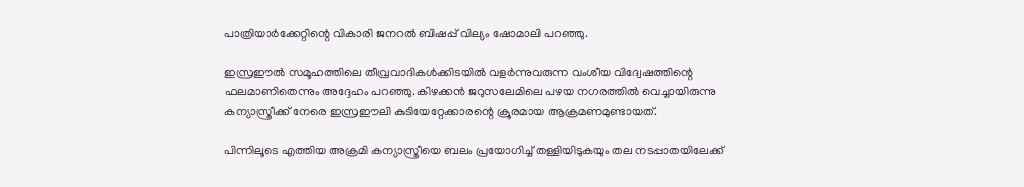പാത്രിയാര്‍ക്കേറ്റിന്റെ വികാരി ജനറല്‍ ബിഷപ്പ് വില്യം ഷോമാലി പറഞ്ഞു.

ഇസ്രഈല്‍ സമൂഹത്തിലെ തീവ്രവാദികള്‍ക്കിടയില്‍ വളര്‍ന്നുവരുന്ന വംശീയ വിദ്വേഷത്തിന്റെ ഫലമാണിതെന്നും അദ്ദേഹം പറഞ്ഞു. കിഴക്കന്‍ ജറുസലേമിലെ പഴയ നഗരത്തില്‍ വെച്ചായിരുന്നു കന്യാസ്ത്രീക്ക് നേരെ ഇസ്രഈലി കുടിയേറ്റേക്കാരന്റെ ക്രൂരമായ ആക്രമണമുണ്ടായത്.

പിന്നിലൂടെ എത്തിയ അക്രമി കന്യാസ്ത്രീയെ ബലം പ്രയോഗിച്ച് തള്ളിയിടുകയും തല നടപ്പാതയിലേക്ക്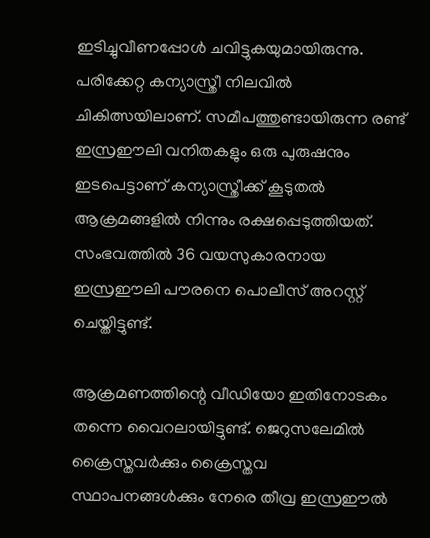ഇടിച്ചുവീണപ്പോള്‍ ചവിട്ടുകയുമായിരുന്നു. പരിക്കേറ്റ കന്യാസ്ത്രീ നിലവില്‍ ചികിത്സയിലാണ്. സമീപത്തുണ്ടായിരുന്ന രണ്ട് ഇസ്രഈലി വനിതകളും ഒരു പുരുഷനും ഇടപെട്ടാണ് കന്യാസ്ത്രീക്ക് കൂടുതല്‍ ആക്രമങ്ങളില്‍ നിന്നും രക്ഷപ്പെടുത്തിയത്. സംഭവത്തില്‍ 36 വയസുകാരനായ ഇസ്രഈലി പൗരനെ പൊലീസ് അറസ്റ്റ് ചെയ്തിട്ടുണ്ട്.

ആക്രമണത്തിന്റെ വീഡിയോ ഇതിനോടകം തന്നെ വൈറലായിട്ടുണ്ട്. ജെറുസലേമില്‍ ക്രൈസ്തവര്‍ക്കും ക്രൈസ്തവ സ്ഥാപനങ്ങള്‍ക്കും നേരെ തീവ്ര ഇസ്രഈല്‍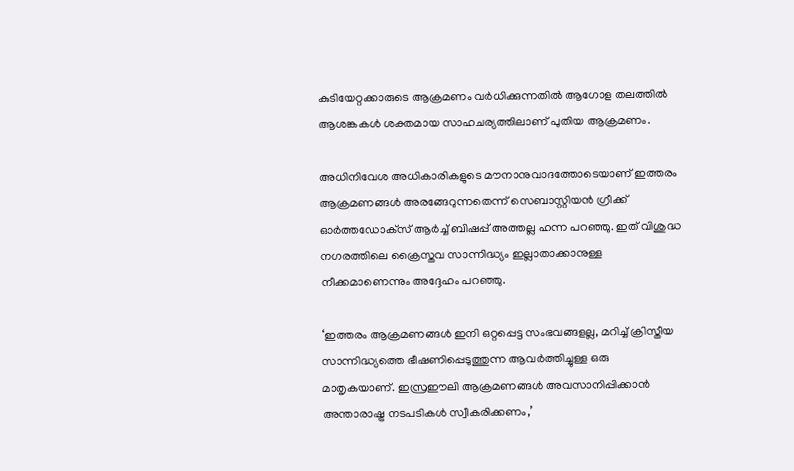കുടിയേറ്റക്കാരുടെ ആക്രമണം വര്‍ധിക്കുന്നതില്‍ ആഗോള തലത്തില്‍ ആശങ്കകള്‍ ശക്തമായ സാഹചര്യത്തിലാണ് പുതിയ ആക്രമണം.

അധിനിവേശ അധികാരികളുടെ മൗനാനുവാദത്തോടെയാണ് ഇത്തരം ആക്രമണങ്ങള്‍ അരങ്ങേറുന്നതെന്ന് സെബാസ്റ്റിയന്‍ ഗ്രീക്ക് ഓര്‍ത്തഡോക്‌സ് ആര്‍ച്ച് ബിഷപ്പ് അത്തല്ല ഹന്ന പറഞ്ഞു. ഇത് വിശുദ്ധ നഗരത്തിലെ ക്രൈസ്തവ സാന്നിദ്ധ്യം ഇല്ലാതാക്കാനുള്ള നീക്കമാണെന്നും അദ്ദേഹം പറഞ്ഞു.

‘ഇത്തരം ആക്രമണങ്ങള്‍ ഇനി ഒറ്റപ്പെട്ട സംഭവങ്ങളല്ല, മറിച്ച് ക്രിസ്തീയ സാന്നിദ്ധ്യത്തെ ഭീഷണിപ്പെടുത്തുന്ന ആവര്‍ത്തിച്ചുള്ള ഒരു മാതൃകയാണ്. ഇസ്രഈലി ആക്രമണങ്ങള്‍ അവസാനിപ്പിക്കാന്‍ അന്താരാഷ്ട്ര നടപടികള്‍ സ്വീകരിക്കണം,’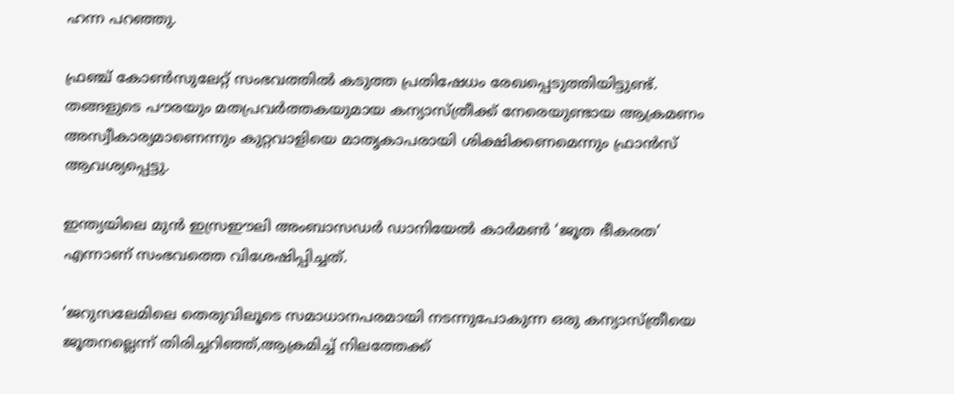ഹന്ന പറഞ്ഞു.

ഫ്രഞ്ച് കോണ്‍സുലേറ്റ് സംഭവത്തില്‍ കടുത്ത പ്രതിഷേധം രേഖപ്പെടുത്തിയിട്ടുണ്ട്. തങ്ങളുടെ പൗരയും മതപ്രവര്‍ത്തകയുമായ കന്യാസ്ത്രീക്ക് നേരെയുണ്ടായ ആക്രമണം അസ്വീകാര്യമാണെന്നും കുറ്റവാളിയെ മാതൃകാപരായി ശിക്ഷിക്കണമെന്നും ഫ്രാന്‍സ് ആവശ്യപ്പെട്ടു.

ഇന്ത്യയിലെ മുന്‍ ഇസ്രഈലി അംബാസഡര്‍ ഡാനിയേല്‍ കാര്‍മണ്‍ ‘ജൂത ഭീകരത’ എന്നാണ് സംഭവത്തെ വിശേഷിപ്പിച്ചത്.

‘ജറുസലേമിലെ തെരുവിലൂടെ സമാധാനപരമായി നടന്നുപോകുന്ന ഒരു കന്യാസ്ത്രീയെ ജൂതനല്ലെന്ന് തിരിച്ചറിഞ്ഞ്,ആക്രമിച്ച് നിലത്തേക്ക്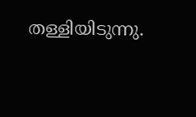തള്ളിയിടുന്നു.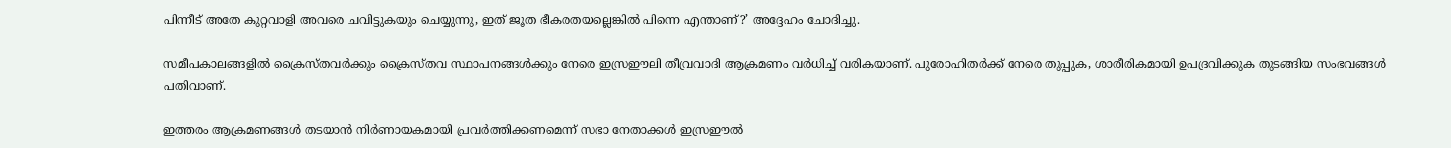പിന്നീട് അതേ കുറ്റവാളി അവരെ ചവിട്ടുകയും ചെയ്യുന്നു, ഇത് ജൂത ഭീകരതയല്ലെങ്കില്‍ പിന്നെ എന്താണ്?’ അദ്ദേഹം ചോദിച്ചു.

സമീപകാലങ്ങളില്‍ ക്രൈസ്തവര്‍ക്കും ക്രൈസ്തവ സ്ഥാപനങ്ങള്‍ക്കും നേരെ ഇസ്രഈലി തീവ്രവാദി ആക്രമണം വര്‍ധിച്ച് വരികയാണ്. പുരോഹിതര്‍ക്ക് നേരെ തുപ്പുക, ശാരീരികമായി ഉപദ്രവിക്കുക തുടങ്ങിയ സംഭവങ്ങള്‍ പതിവാണ്.

ഇത്തരം ആക്രമണങ്ങള്‍ തടയാന്‍ നിര്‍ണായകമായി പ്രവര്‍ത്തിക്കണമെന്ന് സഭാ നേതാക്കള്‍ ഇസ്രഈല്‍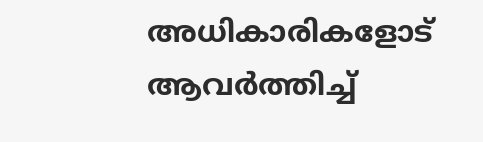അധികാരികളോട് ആവര്‍ത്തിച്ച്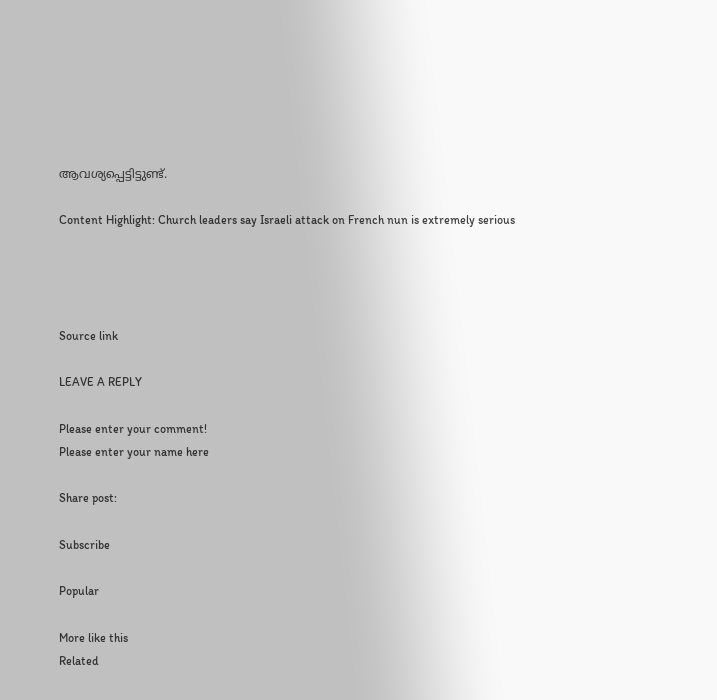ആവശ്യപ്പെട്ടിട്ടുണ്ട്.

Content Highlight: Church leaders say Israeli attack on French nun is extremely serious




Source link

LEAVE A REPLY

Please enter your comment!
Please enter your name here

Share post:

Subscribe

Popular

More like this
Related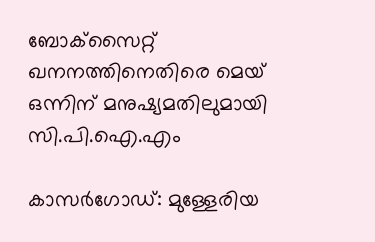ബോക്‌സൈറ്റ് ഖനനത്തിനെതിരെ മെയ് ഒന്നിന് മനുഷ്യമതിലുമായി സി.പി.ഐ.എം

കാസര്‍ഗോഡ്: മുള്ളേരിയ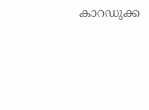കാറഡുക്ക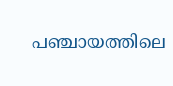പഞ്ചായത്തിലെ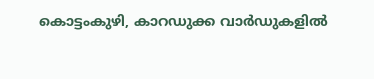കൊട്ടംകുഴി, കാറഡുക്ക വാര്‍ഡുകളില്‍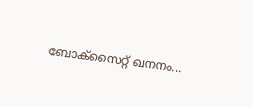ബോക്‌സൈറ്റ് ഖനനം...